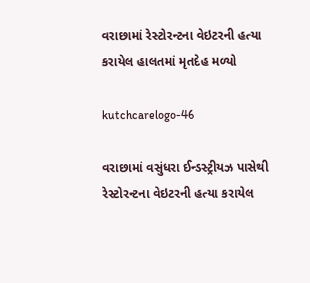વરાછામાં રેસ્ટોરન્ટના વેઇટરની હત્યા કરાયેલ હાલતમાં મૃતદેહ મળ્યો

kutchcarelogo-46

વરાછામાં વસુંધરા ઈન્ડસ્ટ્રીયઝ પાસેથી રેસ્ટોરન્ટના વેઇટરની હત્યા કરાયેલ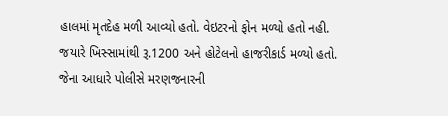હાલમાં મૃતદેહ મળી આવ્યો હતો. વેઇટરનો ફોન મળ્યો હતો નહી. જયારે ખિસ્સામાંથી રૂ.1200 અને હોટેલનો હાજરીકાર્ડ મળ્યો હતો. જેના આધારે પોલીસે મરણજનારની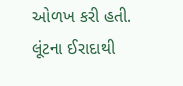ઓળખ કરી હતી. લૂંટના ઈરાદાથી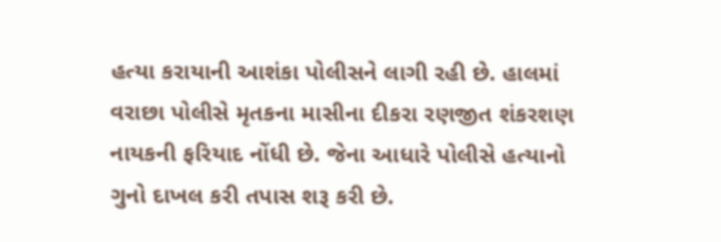હત્યા કરાયાની આશંકા પોલીસને લાગી રહી છે. હાલમાં વરાછા પોલીસે મૃતકના માસીના દીકરા રણજીત શંકરશણ નાયકની ફરિયાદ નોંધી છે. જેના આધારે પોલીસે હત્યાનો ગુનો દાખલ કરી તપાસ શરૂ કરી છે.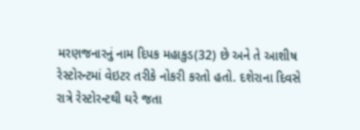મરણજનારનું નામ દિપક મહાકુડ(32) છે અને તે આશીષ રેસ્ટોરન્ટમાં વેઇટર તરીકે નોકરી કરતો હતો. દશેરાના દિવસે રાત્રે રેસ્ટોરન્ટથી ઘરે જતા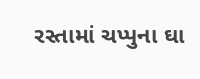રસ્તામાં ચપ્પુના ઘા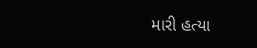મારી હત્યા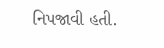નિપજાવી હતી.